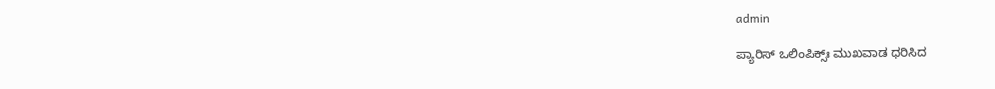admin

ಪ್ಯಾರಿಸ್ ಒಲಿಂಪಿಕ್ಸ್ಃ ಮುಖವಾಡ ಧರಿಸಿದ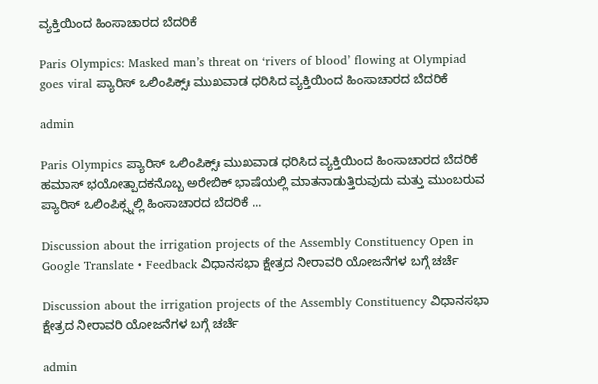ವ್ಯಕ್ತಿಯಿಂದ ಹಿಂಸಾಚಾರದ ಬೆದರಿಕೆ

Paris Olympics: Masked man’s threat on ‘rivers of blood’ flowing at Olympiad goes viral ಪ್ಯಾರಿಸ್ ಒಲಿಂಪಿಕ್ಸ್ಃ ಮುಖವಾಡ ಧರಿಸಿದ ವ್ಯಕ್ತಿಯಿಂದ ಹಿಂಸಾಚಾರದ ಬೆದರಿಕೆ

admin

Paris Olympics ಪ್ಯಾರಿಸ್ ಒಲಿಂಪಿಕ್ಸ್ಃ ಮುಖವಾಡ ಧರಿಸಿದ ವ್ಯಕ್ತಿಯಿಂದ ಹಿಂಸಾಚಾರದ ಬೆದರಿಕೆ ಹಮಾಸ್ ಭಯೋತ್ಪಾದಕನೊಬ್ಬ ಅರೇಬಿಕ್ ಭಾಷೆಯಲ್ಲಿ ಮಾತನಾಡುತ್ತಿರುವುದು ಮತ್ತು ಮುಂಬರುವ ಪ್ಯಾರಿಸ್ ಒಲಿಂಪಿಕ್ಸ್ನಲ್ಲಿ ಹಿಂಸಾಚಾರದ ಬೆದರಿಕೆ ...

Discussion about the irrigation projects of the Assembly Constituency Open in Google Translate • Feedback ವಿಧಾನಸಭಾ ಕ್ಷೇತ್ರದ ನೀರಾವರಿ ಯೋಜನೆಗಳ ಬಗ್ಗೆ ಚರ್ಚೆ

Discussion about the irrigation projects of the Assembly Constituency ವಿಧಾನಸಭಾ ಕ್ಷೇತ್ರದ ನೀರಾವರಿ ಯೋಜನೆಗಳ ಬಗ್ಗೆ ಚರ್ಚೆ

admin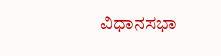ವಿಧಾನಸಭಾ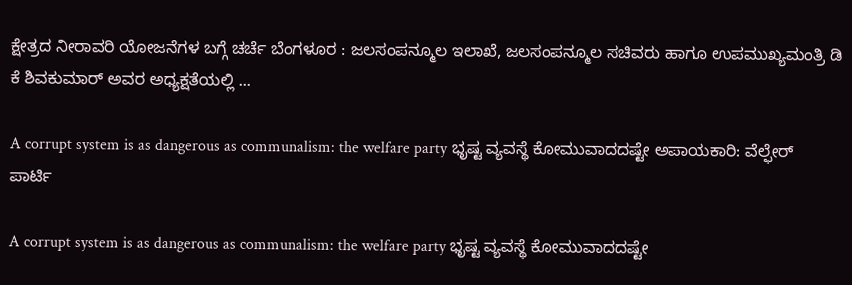ಕ್ಷೇತ್ರದ ನೀರಾವರಿ ಯೋಜನೆಗಳ ಬಗ್ಗೆ ಚರ್ಚೆ ಬೆಂಗಳೂರ : ಜಲಸಂಪನ್ಮೂಲ ಇಲಾಖೆ, ಜಲಸಂಪನ್ಮೂಲ ಸಚಿವರು ಹಾಗೂ ಉಪಮುಖ್ಯಮಂತ್ರಿ ಡಿ ಕೆ ಶಿವಕುಮಾರ್ ಅವರ ಅಧ್ಯಕ್ಷತೆಯಲ್ಲಿ ...

A corrupt system is as dangerous as communalism: the welfare party ಭೃಷ್ಟ ವ್ಯವಸ್ಥೆ ಕೋಮುವಾದದಷ್ಟೇ ಅಪಾಯಕಾರಿ: ವೆಲ್ಫೇರ್ ಪಾರ್ಟಿ

A corrupt system is as dangerous as communalism: the welfare party ಭೃಷ್ಟ ವ್ಯವಸ್ಥೆ ಕೋಮುವಾದದಷ್ಟೇ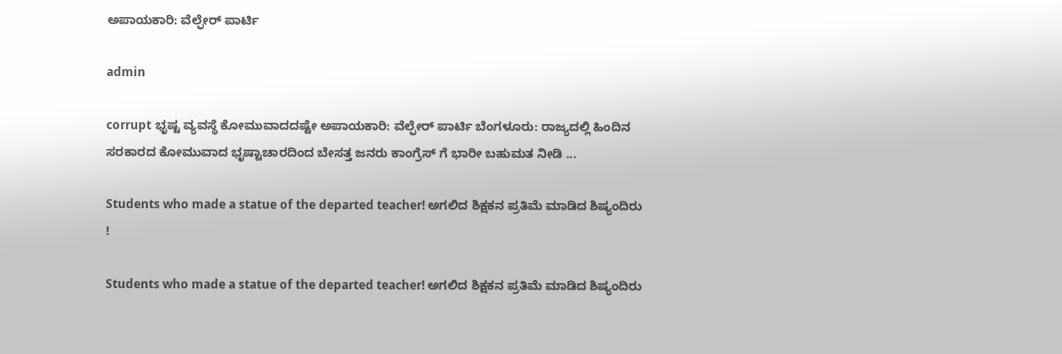ಅಪಾಯಕಾರಿ: ವೆಲ್ಫೇರ್ ಪಾರ್ಟಿ

admin

corrupt ಭೃಷ್ಟ ವ್ಯವಸ್ಥೆ ಕೋಮುವಾದದಷ್ಟೇ ಅಪಾಯಕಾರಿ: ವೆಲ್ಫೇರ್ ಪಾರ್ಟಿ ಬೆಂಗಳೂರು: ರಾಜ್ಯದಲ್ಲಿ ಹಿಂದಿನ ಸರಕಾರದ ಕೋಮುವಾದ ಭೃಷ್ಟಾಚಾರದಿಂದ ಬೇಸತ್ತ ಜನರು ಕಾಂಗ್ರೆಸ್ ಗೆ ಭಾರೀ ಬಹುಮತ ನೀಡಿ ...

Students who made a statue of the departed teacher! ಅಗಲಿದ ಶಿಕ್ಷಕನ ಪ್ರತಿಮೆ ಮಾಡಿದ ಶಿಷ್ಯಂದಿರು !

Students who made a statue of the departed teacher! ಅಗಲಿದ ಶಿಕ್ಷಕನ ಪ್ರತಿಮೆ ಮಾಡಿದ ಶಿಷ್ಯಂದಿರು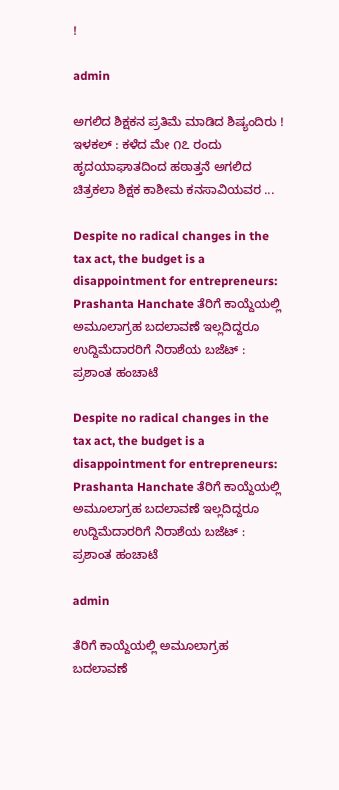!

admin

ಅಗಲಿದ ಶಿಕ್ಷಕನ ಪ್ರತಿಮೆ ಮಾಡಿದ ಶಿಷ್ಯಂದಿರು !   ಇಳಕಲ್ : ಕಳೆದ ಮೇ ೧೭ ರಂದು ಹೃದಯಾಘಾತದಿಂದ ಹಠಾತ್ತನೆ ಅಗಲಿದ ಚಿತ್ರಕಲಾ ಶಿಕ್ಷಕ ಕಾಶೀಮ ಕನಸಾವಿಯವರ ...

Despite no radical changes in the tax act, the budget is a disappointment for entrepreneurs: Prashanta Hanchate ತೆರಿಗೆ ಕಾಯ್ದೆಯಲ್ಲಿ ಅಮೂಲಾಗ್ರಹ ಬದಲಾವಣೆ ಇಲ್ಲದಿದ್ದರೂ ಉದ್ದಿಮೆದಾರರಿಗೆ ನಿರಾಶೆಯ ಬಜೆಟ್ : ಪ್ರಶಾಂತ ಹಂಚಾಟೆ

Despite no radical changes in the tax act, the budget is a disappointment for entrepreneurs: Prashanta Hanchate ತೆರಿಗೆ ಕಾಯ್ದೆಯಲ್ಲಿ ಅಮೂಲಾಗ್ರಹ ಬದಲಾವಣೆ ಇಲ್ಲದಿದ್ದರೂ ಉದ್ದಿಮೆದಾರರಿಗೆ ನಿರಾಶೆಯ ಬಜೆಟ್ : ಪ್ರಶಾಂತ ಹಂಚಾಟೆ

admin

ತೆರಿಗೆ ಕಾಯ್ದೆಯಲ್ಲಿ ಅಮೂಲಾಗ್ರಹ ಬದಲಾವಣೆ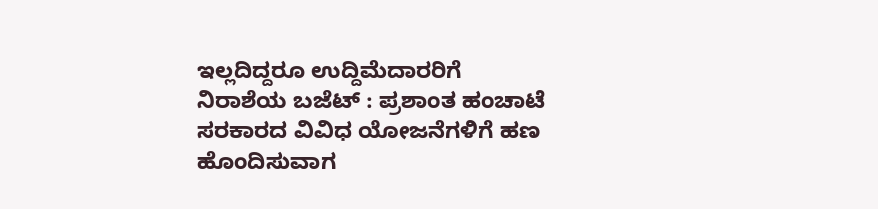ಇಲ್ಲದಿದ್ದರೂ ಉದ್ದಿಮೆದಾರರಿಗೆ ನಿರಾಶೆಯ ಬಜೆಟ್ : ಪ್ರಶಾಂತ ಹಂಚಾಟೆ ಸರಕಾರದ ವಿವಿಧ ಯೋಜನೆಗಳಿಗೆ ಹಣ ಹೊಂದಿಸುವಾಗ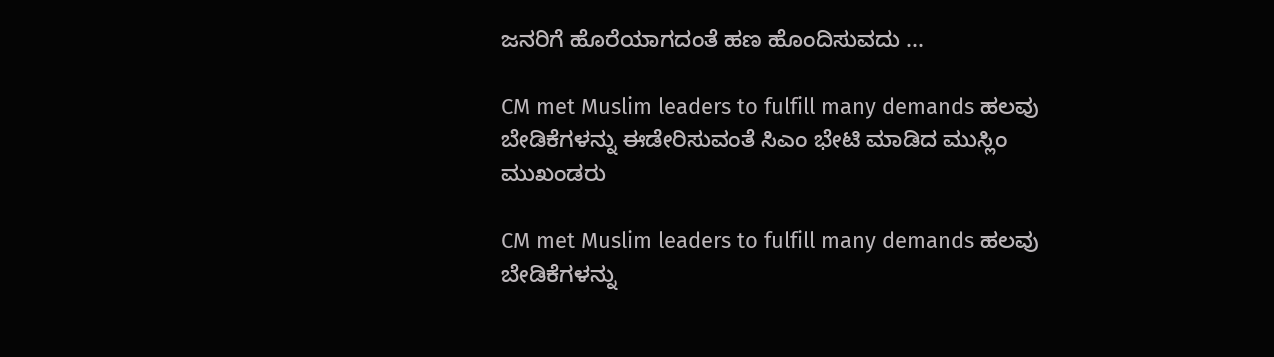ಜನರಿಗೆ ಹೊರೆಯಾಗದಂತೆ ಹಣ ಹೊಂದಿಸುವದು ...

CM met Muslim leaders to fulfill many demands ಹಲವು ಬೇಡಿಕೆಗಳನ್ನು ಈಡೇರಿಸುವಂತೆ ಸಿಎಂ ಭೇಟಿ ಮಾಡಿದ ಮುಸ್ಲಿಂ ಮುಖಂಡರು

CM met Muslim leaders to fulfill many demands ಹಲವು ಬೇಡಿಕೆಗಳನ್ನು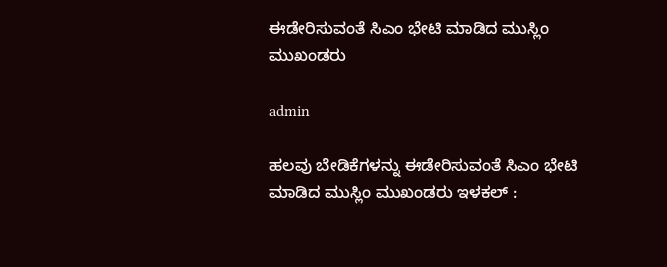ಈಡೇರಿಸುವಂತೆ ಸಿಎಂ ಭೇಟಿ ಮಾಡಿದ ಮುಸ್ಲಿಂ ಮುಖಂಡರು

admin

ಹಲವು ಬೇಡಿಕೆಗಳನ್ನು ಈಡೇರಿಸುವಂತೆ ಸಿಎಂ ಭೇಟಿ ಮಾಡಿದ ಮುಸ್ಲಿಂ ಮುಖಂಡರು ಇಳಕಲ್ :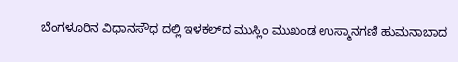ಬೆಂಗಳೂರಿನ ವಿಧಾನಸೌಧ ದಲ್ಲಿ ಇಳಕಲ್‌ದ ಮುಸ್ಲಿಂ ಮುಖಂಡ ಉಸ್ಮಾನಗಣಿ ಹುಮನಾಬಾದ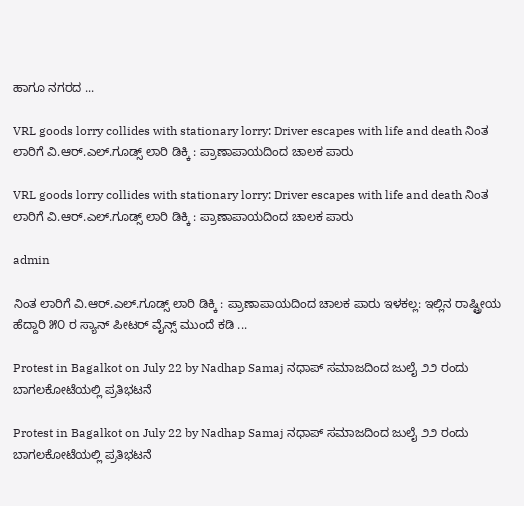ಹಾಗೂ ನಗರದ ...

VRL goods lorry collides with stationary lorry: Driver escapes with life and death ನಿಂತ ಲಾರಿಗೆ ವಿ.ಆರ್.ಎಲ್.ಗೂಡ್ಸ್ ಲಾರಿ ಡಿಕ್ಕಿ : ಪ್ರಾಣಾಪಾಯದಿಂದ ಚಾಲಕ ಪಾರು

VRL goods lorry collides with stationary lorry: Driver escapes with life and death ನಿಂತ ಲಾರಿಗೆ ವಿ.ಆರ್.ಎಲ್.ಗೂಡ್ಸ್ ಲಾರಿ ಡಿಕ್ಕಿ : ಪ್ರಾಣಾಪಾಯದಿಂದ ಚಾಲಕ ಪಾರು

admin

ನಿಂತ ಲಾರಿಗೆ ವಿ.ಆರ್.ಎಲ್.ಗೂಡ್ಸ್ ಲಾರಿ ಡಿಕ್ಕಿ : ಪ್ರಾಣಾಪಾಯದಿಂದ ಚಾಲಕ ಪಾರು ಇಳಕಲ್ಲ: ಇಲ್ಲಿನ ರಾಷ್ಟ್ರೀಯ ಹೆದ್ದಾರಿ ೫೦ ರ ಸ್ಯಾನ್ ಪೀಟರ್ ವೈನ್ಸ್ ಮುಂದೆ ಕಡಿ ...

Protest in Bagalkot on July 22 by Nadhap Samaj ನಧಾಪ್ ಸಮಾಜದಿಂದ ಜುಲೈ ೨೨ ರಂದು ಬಾಗಲಕೋಟೆಯಲ್ಲಿ ಪ್ರತಿಭಟನೆ

Protest in Bagalkot on July 22 by Nadhap Samaj ನಧಾಪ್ ಸಮಾಜದಿಂದ ಜುಲೈ ೨೨ ರಂದು ಬಾಗಲಕೋಟೆಯಲ್ಲಿ ಪ್ರತಿಭಟನೆ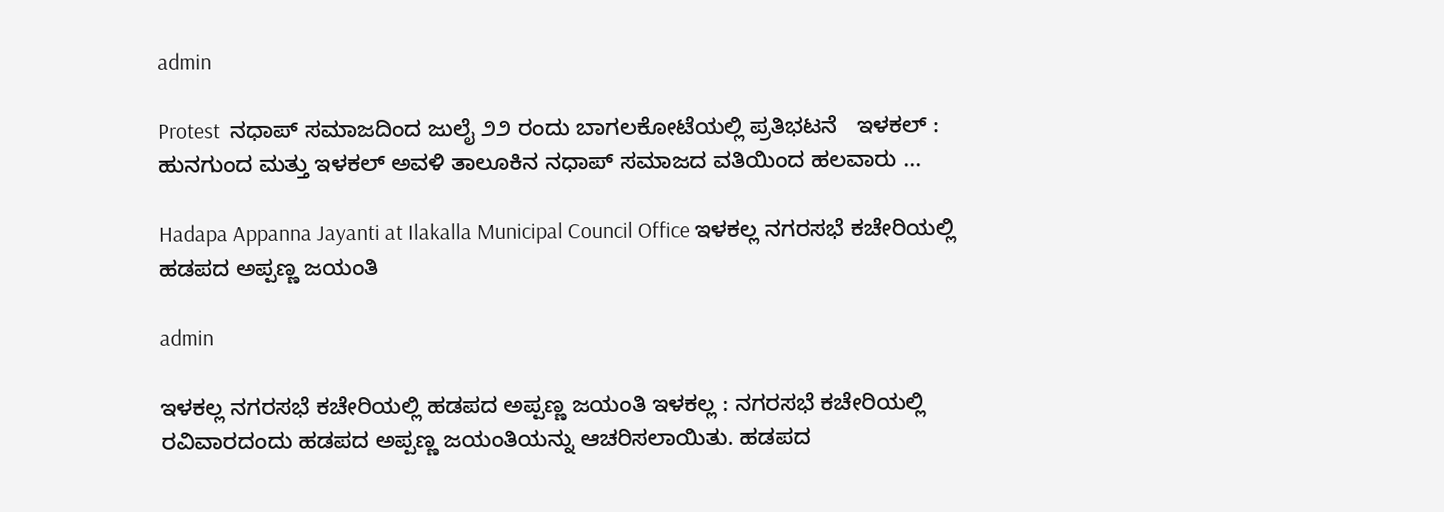admin

Protest  ನಧಾಪ್ ಸಮಾಜದಿಂದ ಜುಲೈ ೨೨ ರಂದು ಬಾಗಲಕೋಟೆಯಲ್ಲಿ ಪ್ರತಿಭಟನೆ   ಇಳಕಲ್ : ಹುನಗುಂದ ಮತ್ತು ಇಳಕಲ್ ಅವಳಿ ತಾಲೂಕಿನ ನಧಾಪ್ ಸಮಾಜದ ವತಿಯಿಂದ ಹಲವಾರು ...

Hadapa Appanna Jayanti at Ilakalla Municipal Council Office ಇಳಕಲ್ಲ ನಗರಸಭೆ ಕಚೇರಿಯಲ್ಲಿ ಹಡಪದ ಅಪ್ಪಣ್ಣ ಜಯಂತಿ

admin

ಇಳಕಲ್ಲ ನಗರಸಭೆ ಕಚೇರಿಯಲ್ಲಿ ಹಡಪದ ಅಪ್ಪಣ್ಣ ಜಯಂತಿ ಇಳಕಲ್ಲ : ನಗರಸಭೆ ಕಚೇರಿಯಲ್ಲಿ ರವಿವಾರದಂದು ಹಡಪದ ಅಪ್ಪಣ್ಣ ಜಯಂತಿಯನ್ನು ಆಚರಿಸಲಾಯಿತು. ಹಡಪದ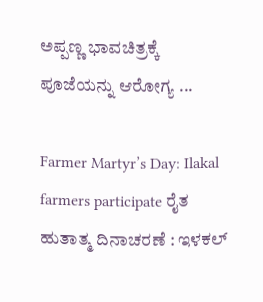ಅಪ್ಪಣ್ಣ ಭಾವಚಿತ್ರಕ್ಕೆ ಪೂಜೆಯನ್ನು ಆರೋಗ್ಯ ...

Farmer Martyr’s Day: Ilakal farmers participate ರೈತ ಹುತಾತ್ಮ ದಿನಾಚರಣೆ : ಇಳಕಲ್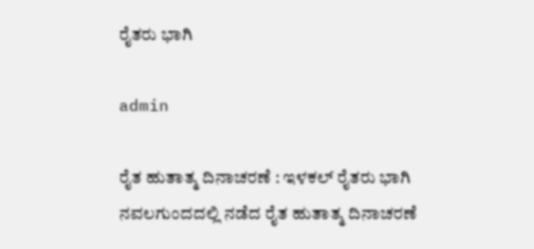ರೈತರು ಭಾಗಿ

admin

ರೈತ ಹುತಾತ್ಮ ದಿನಾಚರಣೆ : ಇಳಕಲ್ ರೈತರು ಭಾಗಿ   ನವಲಗುಂದದಲ್ಲಿ ನಡೆದ ರೈತ ಹುತಾತ್ಮ ದಿನಾಚರಣೆ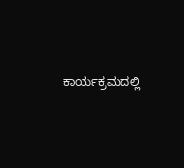ಕಾರ್ಯಕ್ರಮದಲ್ಲಿ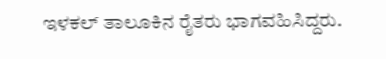ಇಳಕಲ್ ತಾಲೂಕಿನ ರೈತರು ಭಾಗವಹಿಸಿದ್ದರು.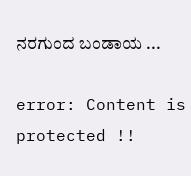ನರಗುಂದ ಬಂಡಾಯ ...

error: Content is protected !!